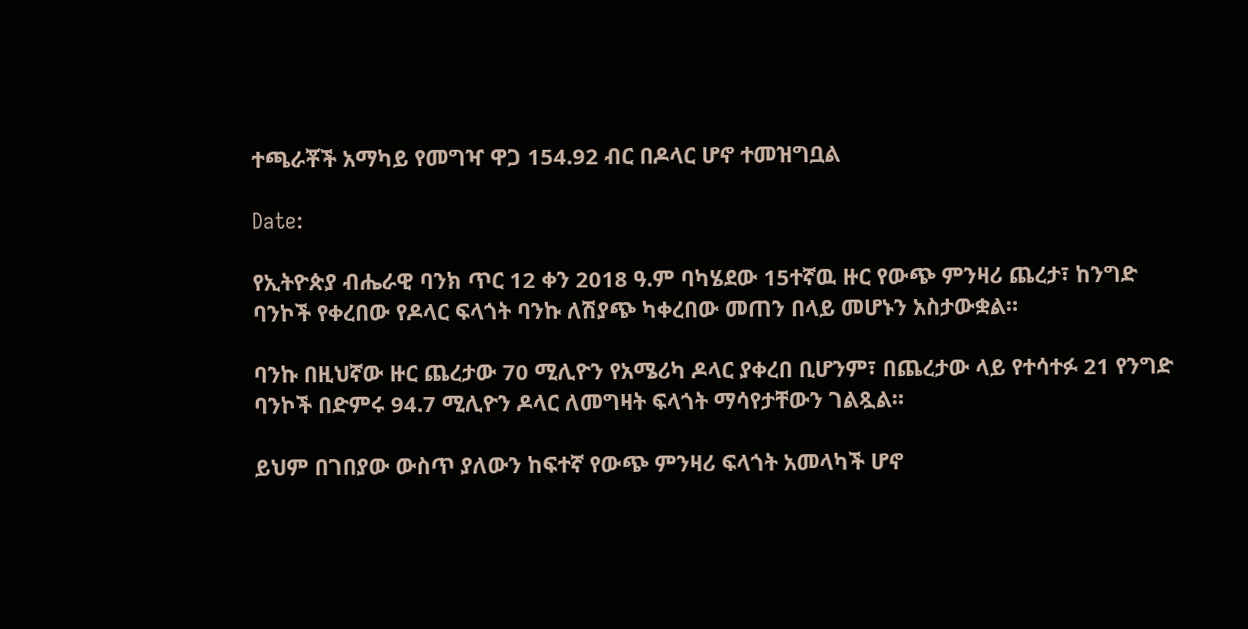ተጫራቾች አማካይ የመግዣ ዋጋ 154.92 ብር በዶላር ሆኖ ተመዝግቧል

Date:

የኢትዮጵያ ብሔራዊ ባንክ ጥር 12 ቀን 2018 ዓ.ም ባካሄደው 15ተኛዉ ዙር የውጭ ምንዛሪ ጨረታ፣ ከንግድ ባንኮች የቀረበው የዶላር ፍላጎት ባንኩ ለሽያጭ ካቀረበው መጠን በላይ መሆኑን አስታውቋል።

ባንኩ በዚህኛው ዙር ጨረታው 70 ሚሊዮን የአሜሪካ ዶላር ያቀረበ ቢሆንም፣ በጨረታው ላይ የተሳተፉ 21 የንግድ ባንኮች በድምሩ 94.7 ሚሊዮን ዶላር ለመግዛት ፍላጎት ማሳየታቸውን ገልጿል።

ይህም በገበያው ውስጥ ያለውን ከፍተኛ የውጭ ምንዛሪ ፍላጎት አመላካች ሆኖ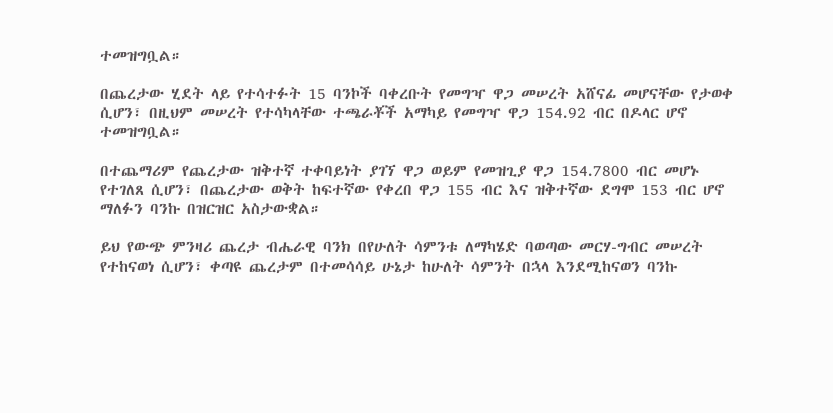ተመዝግቧል።

በጨረታው ሂደት ላይ የተሳተፉት 15 ባንኮች ባቀረቡት የመግዣ ዋጋ መሠረት አሸናፊ መሆናቸው የታወቀ ሲሆን፣ በዚህም መሠረት የተሳካላቸው ተጫራቾች አማካይ የመግዣ ዋጋ 154.92 ብር በዶላር ሆኖ ተመዝግቧል።

በተጨማሪም የጨረታው ዝቅተኛ ተቀባይነት ያገኘ ዋጋ ወይም የመዝጊያ ዋጋ 154.7800 ብር መሆኑ የተገለጸ ሲሆን፣ በጨረታው ወቅት ከፍተኛው የቀረበ ዋጋ 155 ብር እና ዝቅተኛው ደግሞ 153 ብር ሆኖ ማለፉን ባንኩ በዝርዝር አስታውቋል።

ይህ የውጭ ምንዛሪ ጨረታ ብሔራዊ ባንክ በየሁለት ሳምንቱ ለማካሄድ ባወጣው መርሃ-ግብር መሠረት የተከናወነ ሲሆን፣ ቀጣዩ ጨረታም በተመሳሳይ ሁኔታ ከሁለት ሳምንት በኋላ እንደሚከናወን ባንኩ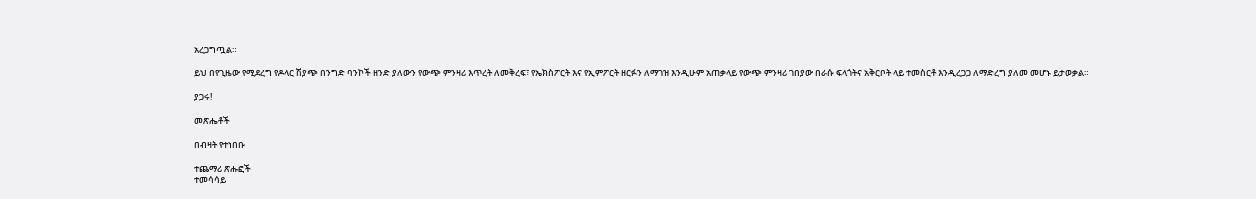አረጋግጧል።

ይህ በየጊዜው የሚደረግ የዶላር ሽያጭ በንግድ ባንኮች ዘንድ ያለውን የውጭ ምንዛሪ እጥረት ለመቅረፍ፣ የኤክስፖርት እና የኢምፖርት ዘርፉን ለማገዝ እንዲሁም አጠቃላይ የውጭ ምንዛሪ ገበያው በራሱ ፍላጎትና አቅርቦት ላይ ተመስርቶ እንዲረጋጋ ለማድረግ ያለመ መሆኑ ይታወቃል።

ያጋሩ!

መጽሔቶች

በብዛት የተነበቡ

ተጨማሪ ጽሑፎች
ተመሳሳይ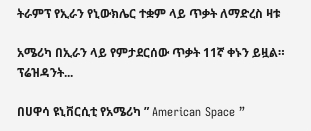ትራምፕ የኢራን የኒውክሌር ተቋም ላይ ጥቃት ለማድረስ ዛቱ

አሜሪካ በኢራን ላይ የምታደርሰው ጥቃት 11ኛ ቀኑን ይዟል። ፕሬዝዳንት...

በሀዋሳ ዩኒቨርሲቲ የአሜሪካ ” American Space ”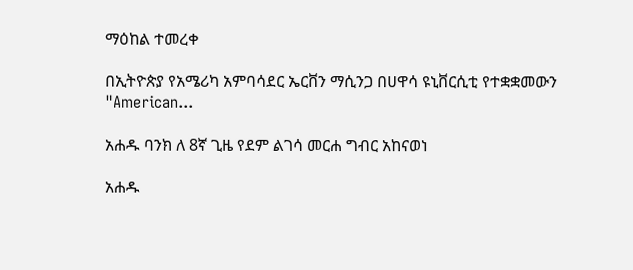ማዕከል ተመረቀ

በኢትዮጵያ የአሜሪካ አምባሳደር ኤርቨን ማሲንጋ በሀዋሳ ዩኒቨርሲቲ የተቋቋመውን "American...

አሐዱ ባንክ ለ 8ኛ ጊዜ የደም ልገሳ መርሐ ግብር አከናወነ

አሐዱ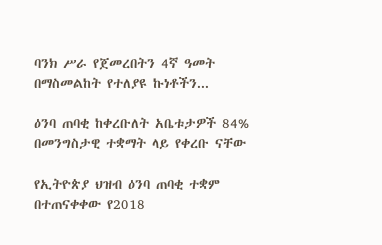ባንክ ሥራ የጀመረበትን 4ኛ ዓመት በማስመልከት የተለያዩ ኩነቶችን...

ዕንባ ጠባቂ ከቀረቡለት አቤቱታዎች 84% በመንግስታዊ ተቋማት ላይ የቀረቡ ናቸው

የኢትዮጵያ ህዝብ ዕንባ ጠባቂ ተቋም በተጠናቀቀው የ2018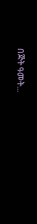በጅት ዓመት...